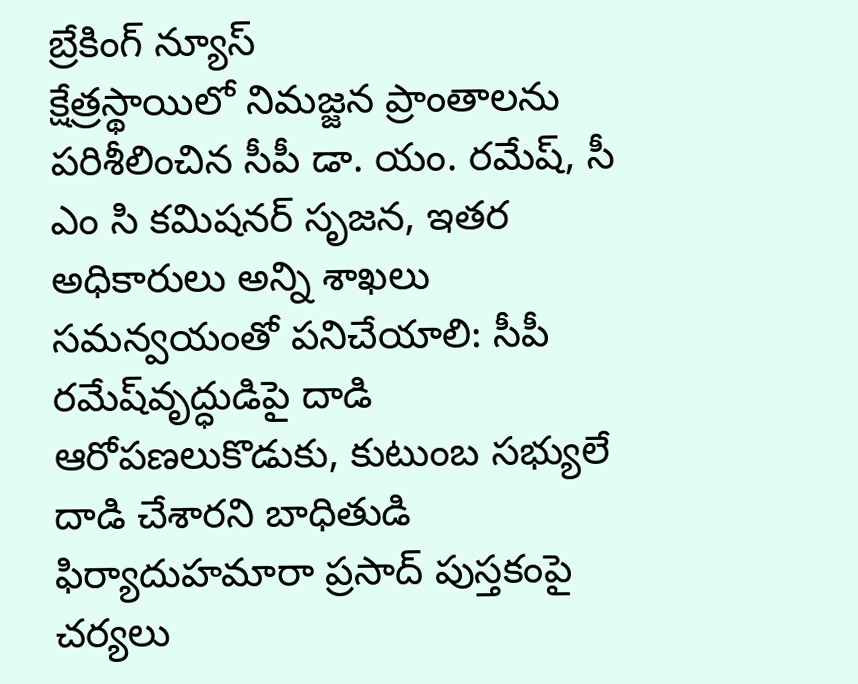బ్రేకింగ్ న్యూస్
క్షేత్రస్థాయిలో నిమజ్జన ప్రాంతాలను పరిశీలించిన సీపీ డా. యం. రమేష్‌, సీ ఎం సి కమిషనర్ సృజన, ఇతర అధికారులు అన్ని శాఖలు సమన్వయంతో పనిచేయాలి: సీపీ రమేష్‌వృద్ధుడిపై దాడి ఆరోపణలుకొడుకు, కుటుంబ సభ్యులే దాడి చేశారని బాధితుడి ఫిర్యాదుహమారా ప్రసాద్ పుస్తకంపై చర్యలు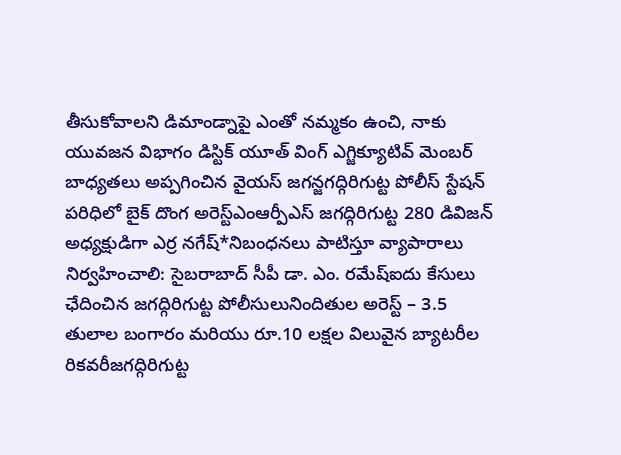తీసుకోవాలని డిమాండ్నాపై ఎంతో నమ్మకం ఉంచి, నాకు యువజన విభాగం డిస్టిక్ యూత్ వింగ్ ఎగ్జిక్యూటివ్ మెంబర్ బాధ్యతలు అప్పగించిన వైయస్ జగన్జగద్గిరిగుట్ట పోలీస్ స్టేషన్ పరిధిలో బైక్ దొంగ అరెస్ట్ఎంఆర్పీఎస్ జగద్గిరిగుట్ట 280 డివిజన్ అధ్యక్షుడిగా ఎర్ర నగేష్*నిబంధనలు పాటిస్తూ వ్యాపారాలు నిర్వహించాలి: సైబరాబాద్ సీపీ డా. ఎం. రమేష్ఐదు కేసులు ఛేదించిన జగద్గిరిగుట్ట పోలీసులునిందితుల అరెస్ట్ – 3.5 తులాల బంగారం మరియు రూ.10 లక్షల విలువైన బ్యాటరీల రికవరీజగద్గిరిగుట్ట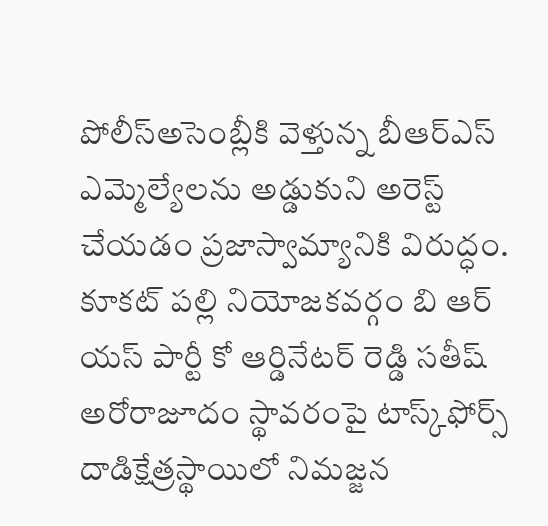పోలీస్అసెంబ్లీకి వెళ్తున్న బీఆర్ఎస్ ఎమ్మెల్యేలను అడ్డుకుని అరెస్ట్ చేయడం ప్రజాస్వామ్యానికి విరుద్ధం. కూకట్ పల్లి నియోజకవర్గం బి ఆర్ యస్ పార్టీ కో ఆర్డినేటర్ రెడ్డి సతీష్ అరోరాజూదం స్థావరంపై టాస్క్‌ఫోర్స్ దాడిక్షేత్రస్థాయిలో నిమజ్జన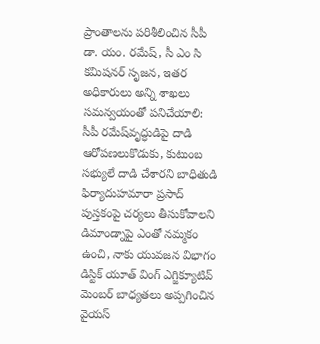ప్రాంతాలను పరిశీలించిన సీపీ డా. యం. రమేష్‌, సీ ఎం సి కమిషనర్ సృజన, ఇతర అధికారులు అన్ని శాఖలు సమన్వయంతో పనిచేయాలి: సీపీ రమేష్‌వృద్ధుడిపై దాడి ఆరోపణలుకొడుకు, కుటుంబ సభ్యులే దాడి చేశారని బాధితుడి ఫిర్యాదుహమారా ప్రసాద్ పుస్తకంపై చర్యలు తీసుకోవాలని డిమాండ్నాపై ఎంతో నమ్మకం ఉంచి, నాకు యువజన విభాగం డిస్టిక్ యూత్ వింగ్ ఎగ్జిక్యూటివ్ మెంబర్ బాధ్యతలు అప్పగించిన వైయస్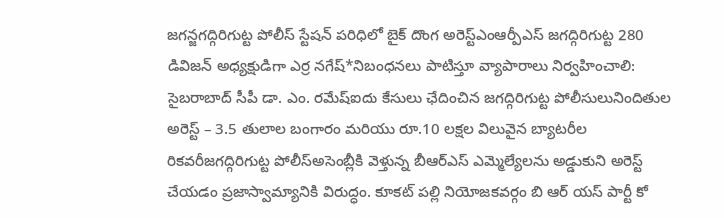జగన్జగద్గిరిగుట్ట పోలీస్ స్టేషన్ పరిధిలో బైక్ దొంగ అరెస్ట్ఎంఆర్పీఎస్ జగద్గిరిగుట్ట 280 డివిజన్ అధ్యక్షుడిగా ఎర్ర నగేష్*నిబంధనలు పాటిస్తూ వ్యాపారాలు నిర్వహించాలి: సైబరాబాద్ సీపీ డా. ఎం. రమేష్ఐదు కేసులు ఛేదించిన జగద్గిరిగుట్ట పోలీసులునిందితుల అరెస్ట్ – 3.5 తులాల బంగారం మరియు రూ.10 లక్షల విలువైన బ్యాటరీల రికవరీజగద్గిరిగుట్ట పోలీస్అసెంబ్లీకి వెళ్తున్న బీఆర్ఎస్ ఎమ్మెల్యేలను అడ్డుకుని అరెస్ట్ చేయడం ప్రజాస్వామ్యానికి విరుద్ధం. కూకట్ పల్లి నియోజకవర్గం బి ఆర్ యస్ పార్టీ కో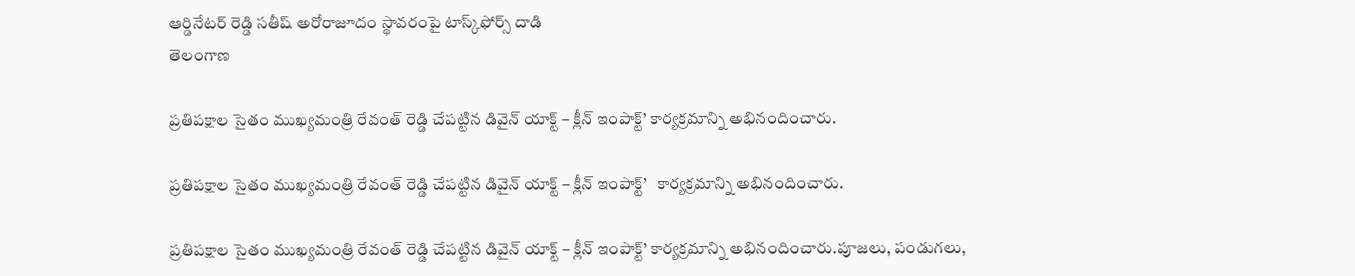ఆర్డినేటర్ రెడ్డి సతీష్ అరోరాజూదం స్థావరంపై టాస్క్‌ఫోర్స్ దాడి
తెలంగాణ

ప్రతిపక్షాల సైతం ముఖ్యమంత్రి రేవంత్ రెడ్డి చేపట్టిన డివైన్ యాక్ట్ – క్లీన్ ఇంపాక్ట్’ కార్యక్రమాన్ని అభినందించారు.

ప్రతిపక్షాల సైతం ముఖ్యమంత్రి రేవంత్ రెడ్డి చేపట్టిన డివైన్ యాక్ట్ – క్లీన్ ఇంపాక్ట్’   కార్యక్రమాన్ని అభినందించారు.

ప్రతిపక్షాల సైతం ముఖ్యమంత్రి రేవంత్ రెడ్డి చేపట్టిన డివైన్ యాక్ట్ – క్లీన్ ఇంపాక్ట్’ కార్యక్రమాన్ని అభినందించారు.పూజలు, పండుగలు,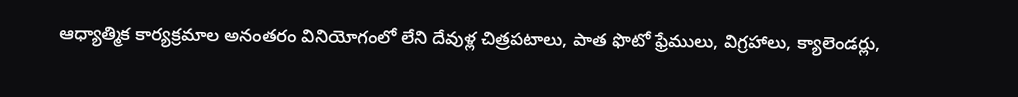ఆధ్యాత్మిక కార్యక్రమాల అనంతరం వినియోగంలో లేని దేవుళ్ల చిత్రపటాలు, పాత ఫొటో ఫ్రేములు, విగ్రహాలు, క్యాలెండర్లు,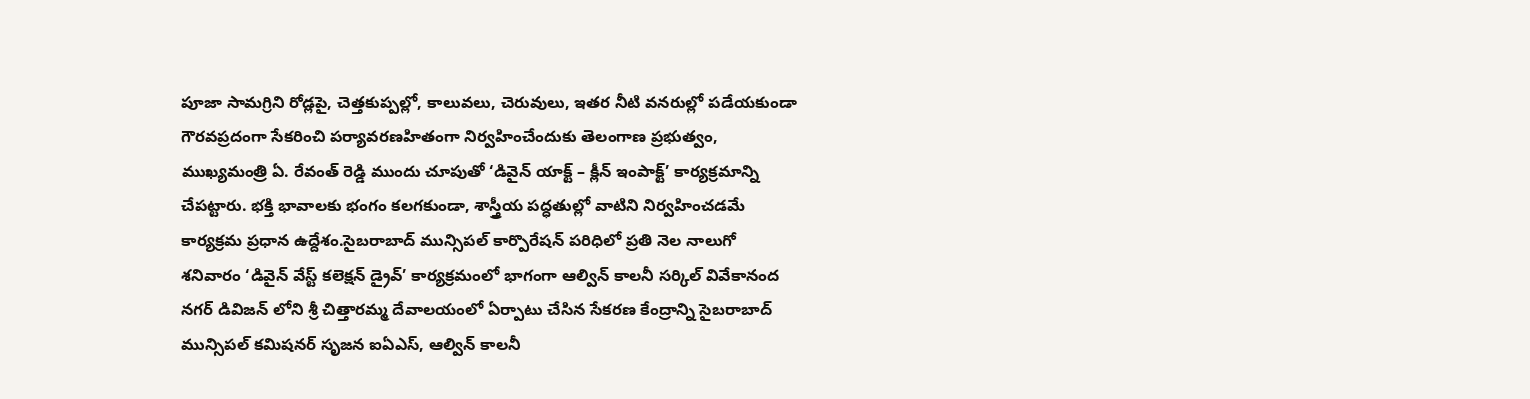పూజా సామగ్రిని రోడ్లపై, చెత్తకుప్పల్లో, కాలువలు, చెరువులు, ఇతర నీటి వనరుల్లో పడేయకుండా గౌరవప్రదంగా సేకరించి పర్యావరణహితంగా నిర్వహించేందుకు తెలంగాణ ప్రభుత్వం, ముఖ్యమంత్రి ఏ. రేవంత్ రెడ్డి ముందు చూపుతో ‘డివైన్ యాక్ట్ – క్లీన్ ఇంపాక్ట్’ కార్యక్రమాన్ని చేపట్టారు. భక్తి భావాలకు భంగం కలగకుండా, శాస్త్రీయ పద్ధతుల్లో వాటిని నిర్వహించడమే కార్యక్రమ ప్రధాన ఉద్దేశం.సైబరాబాద్ మున్సిపల్ కార్పొరేషన్ పరిధిలో ప్రతి నెల నాలుగో శనివారం ‘డివైన్ వేస్ట్ కలెక్షన్ డ్రైవ్’ కార్యక్రమంలో భాగంగా ఆల్విన్ కాలనీ సర్కిల్ వివేకానంద నగర్ డివిజన్ లోని శ్రీ చిత్తారమ్మ దేవాలయంలో ఏర్పాటు చేసిన సేకరణ కేంద్రాన్ని సైబరాబాద్ మున్సిపల్ కమిషనర్ సృజన ఐఏఎస్, ఆల్విన్ కాలనీ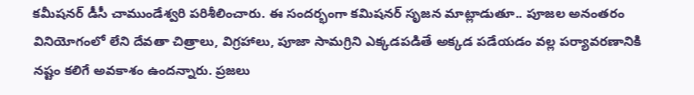కమీషనర్ డీసీ చాముండేశ్వరి పరిశీలించారు. ఈ సందర్భంగా కమిషనర్ సృజన మాట్లాడుతూ.. పూజల అనంతరం వినియోగంలో లేని దేవతా చిత్రాలు, విగ్రహాలు, పూజా సామగ్రిని ఎక్కడపడితే అక్కడ పడేయడం వల్ల పర్యావరణానికి నష్టం కలిగే అవకాశం ఉందన్నారు. ప్రజలు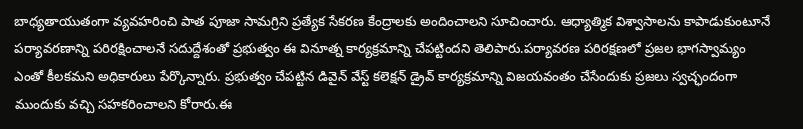బాధ్యతాయుతంగా వ్యవహరించి పాత పూజా సామగ్రిని ప్రత్యేక సేకరణ కేంద్రాలకు అందించాలని సూచించారు. ఆధ్యాత్మిక విశ్వాసాలను కాపాడుకుంటూనే పర్యావరణాన్ని పరిరక్షించాలనే సదుద్దేశంతో ప్రభుత్వం ఈ వినూత్న కార్యక్రమాన్ని చేపట్టిందని తెలిపారు.పర్యావరణ పరిరక్షణలో ప్రజల భాగస్వామ్యం ఎంతో కీలకమని అధికారులు పేర్కొన్నారు. ప్రభుత్వం చేపట్టిన డివైన్ వేస్ట్ కలెక్షన్ డ్రైవ్ కార్యక్రమాన్ని విజయవంతం చేసేందుకు ప్రజలు స్వచ్ఛందంగా ముందుకు వచ్చి సహకరించాలని కోరారు.ఈ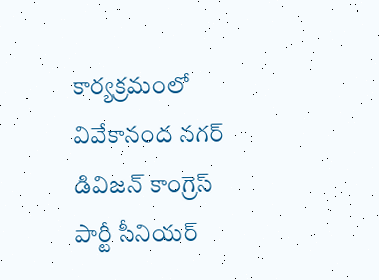కార్యక్రమంలో వివేకానంద నగర్ డివిజన్ కాంగ్రెస్ పార్టీ సీనియర్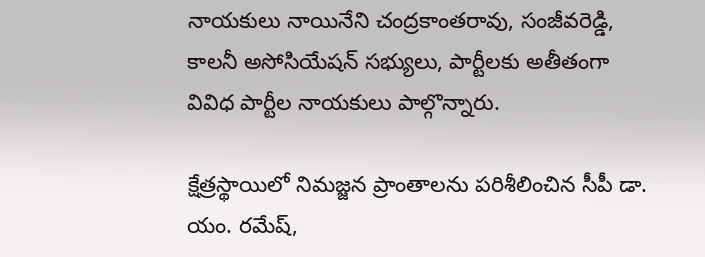నాయకులు నాయినేని చంద్రకాంతరావు, సంజీవరెడ్డి, కాలనీ అసోసియేషన్ సభ్యులు, పార్టీలకు అతీతంగా వివిధ పార్టీల నాయకులు పాల్గొన్నారు.

క్షేత్రస్థాయిలో నిమజ్జన ప్రాంతాలను పరిశీలించిన సీపీ డా. యం. రమేష్‌,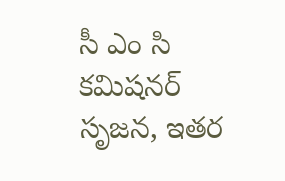సీ ఎం సి కమిషనర్ సృజన, ఇతర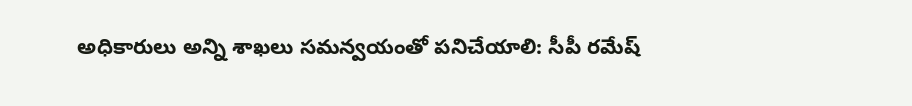అధికారులు అన్ని శాఖలు సమన్వయంతో పనిచేయాలి: సీపీ రమేష్‌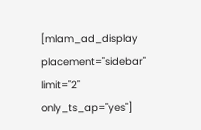[mlam_ad_display placement="sidebar" limit="2" only_ts_ap="yes"]